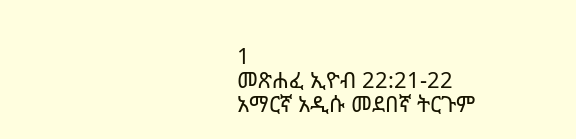1
መጽሐፈ ኢዮብ 22:21-22
አማርኛ አዲሱ መደበኛ ትርጉም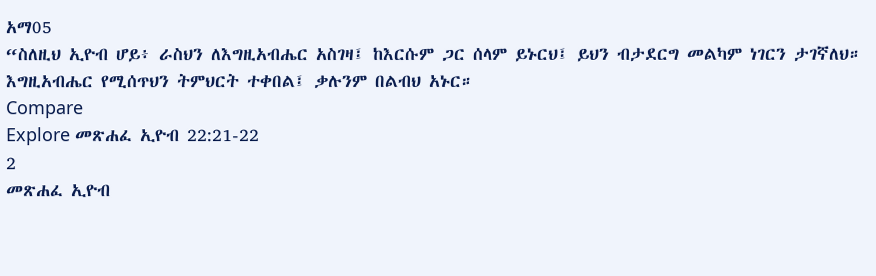አማ05
“ስለዚህ ኢዮብ ሆይ፥ ራስህን ለእግዚአብሔር አስገዛ፤ ከእርሱም ጋር ሰላም ይኑርህ፤ ይህን ብታደርግ መልካም ነገርን ታገኛለህ። እግዚአብሔር የሚሰጥህን ትምህርት ተቀበል፤ ቃሉንም በልብህ አኑር።
Compare
Explore መጽሐፈ ኢዮብ 22:21-22
2
መጽሐፈ ኢዮብ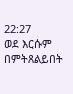22:27
ወደ እርሱም በምትጸልይበት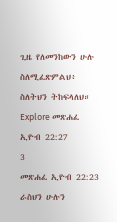ጊዜ የለመንከውን ሁሉ ስለሚፈጽምልህ፥ ስለትህን ትከፍላለህ።
Explore መጽሐፈ ኢዮብ 22:27
3
መጽሐፈ ኢዮብ 22:23
ራስህን ሁሉን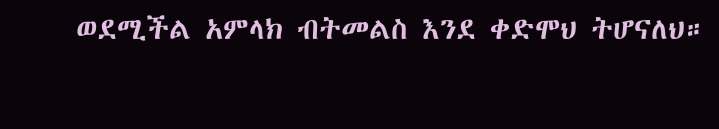ወደሚችል አምላክ ብትመልስ እንደ ቀድሞህ ትሆናለህ።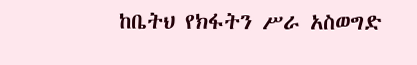ከቤትህ የክፋትን ሥራ አስወግድ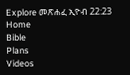Explore መጽሐፈ ኢዮብ 22:23
Home
Bible
Plans
Videos